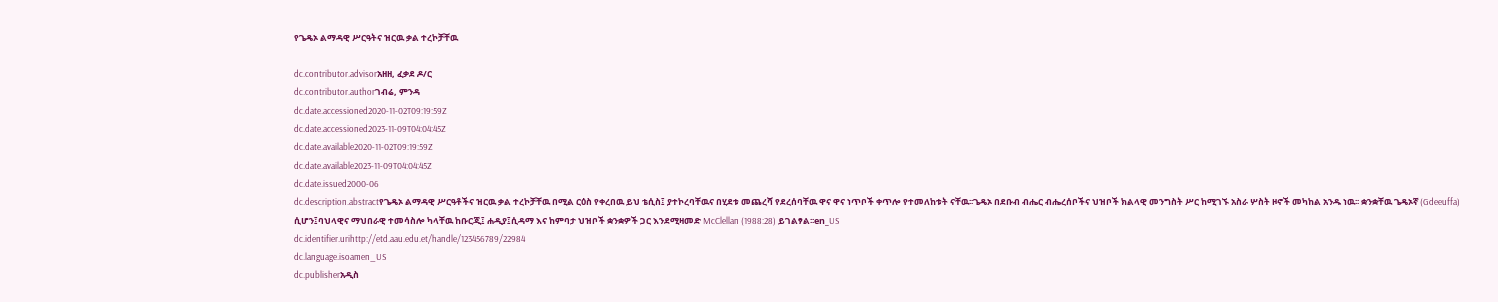የጌዴኦ ልማዳዊ ሥርዓትና ዝርዉ ቃል ተረኮቻቸዉ

dc.contributor.advisorአዘዘ, ፈቃደ ዶ/ር
dc.contributor.authorገብሬ, ምንዳ
dc.date.accessioned2020-11-02T09:19:59Z
dc.date.accessioned2023-11-09T04:04:45Z
dc.date.available2020-11-02T09:19:59Z
dc.date.available2023-11-09T04:04:45Z
dc.date.issued2000-06
dc.description.abstractየጌዴኦ ልማዳዊ ሥርዓቶችና ዝርዉ ቃል ተረኮቻቸዉ በሚል ርዕስ የቀረበዉ ይህ ቴሲስ፤ ያተኮረባቸዉና በሂደቱ መጨረሻ የደረሰባቸዉ ዋና ዋና ነጥቦች ቀጥሎ የተመለከቱት ናቸዉ፡፡ጌዴኦ በደቡብ ብሔር ብሔረሰቦችና ህዝቦች ክልላዊ መንግስት ሥር ከሚገኙ አስራ ሦስት ዞኖች መካከል አንዱ ነዉ፡፡ ቋንቋቸዉ ጌዴኦኛ (Gdeeuffa) ሲሆን፤ባህላዊና ማህበራዊ ተመሳስሎ ካላቸዉ ከቡርጂ፤ ሐዲያ፤ሲዳማ እና ከምባታ ህዝቦች ቋንቋዎች ጋር እንደሚዛመድ McClellan (1988:28) ይገልፃል፡፡en_US
dc.identifier.urihttp://etd.aau.edu.et/handle/123456789/22984
dc.language.isoamen_US
dc.publisherአዲስ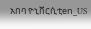አበባ ዮኒቨርሲቲen_US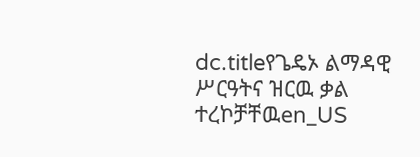dc.titleየጌዴኦ ልማዳዊ ሥርዓትና ዝርዉ ቃል ተረኮቻቸዉen_US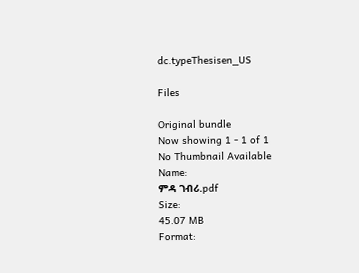dc.typeThesisen_US

Files

Original bundle
Now showing 1 - 1 of 1
No Thumbnail Available
Name:
ምዳ ገብሪ.pdf
Size:
45.07 MB
Format: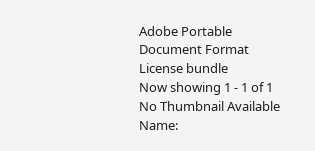Adobe Portable Document Format
License bundle
Now showing 1 - 1 of 1
No Thumbnail Available
Name: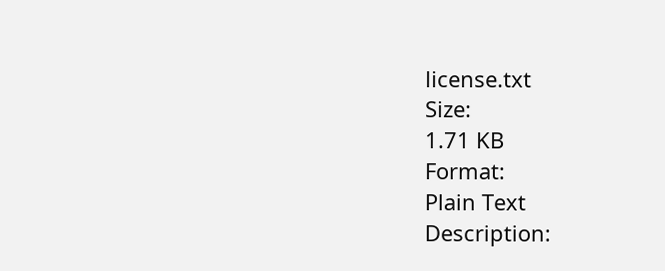license.txt
Size:
1.71 KB
Format:
Plain Text
Description: